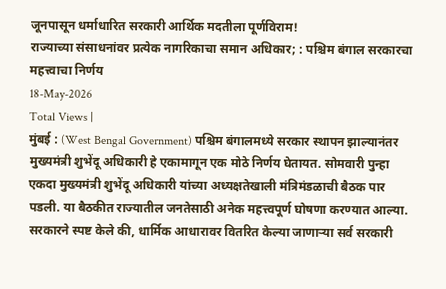जूनपासून धर्माधारित सरकारी आर्थिक मदतीला पूर्णविराम!
राज्याच्या संसाधनांवर प्रत्येक नागरिकाचा समान अधिकार; : पश्चिम बंगाल सरकारचा महत्त्वाचा निर्णय
18-May-2026
Total Views |
मुंबई : (West Bengal Government) पश्चिम बंगालमध्ये सरकार स्थापन झाल्यानंतर मुख्यमंत्री शुभेंदू अधिकारी हे एकामागून एक मोठे निर्णय घेतायत. सोमवारी पुन्हा एकदा मुख्यमंत्री शुभेंदू अधिकारी यांच्या अध्यक्षतेखाली मंत्रिमंडळाची बैठक पार पडली. या बैठकीत राज्यातील जनतेसाठी अनेक महत्त्वपूर्ण घोषणा करण्यात आल्या. सरकारने स्पष्ट केले की, धार्मिक आधारावर वितरित केल्या जाणाऱ्या सर्व सरकारी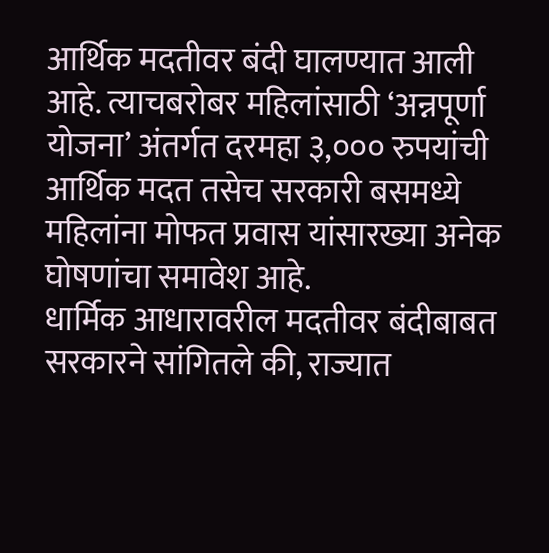आर्थिक मदतीवर बंदी घालण्यात आली आहे. त्याचबरोबर महिलांसाठी ‘अन्नपूर्णा योजना’ अंतर्गत दरमहा ३,००० रुपयांची आर्थिक मदत तसेच सरकारी बसमध्ये महिलांना मोफत प्रवास यांसारख्या अनेक घोषणांचा समावेश आहे.
धार्मिक आधारावरील मदतीवर बंदीबाबत सरकारने सांगितले की, राज्यात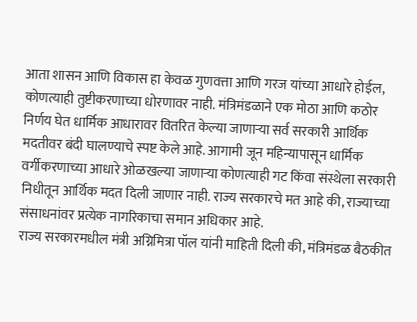आता शासन आणि विकास हा केवळ गुणवत्ता आणि गरज यांच्या आधारे होईल, कोणत्याही तुष्टीकरणाच्या धोरणावर नाही. मंत्रिमंडळाने एक मोठा आणि कठोर निर्णय घेत धार्मिक आधारावर वितरित केल्या जाणाऱ्या सर्व सरकारी आर्थिक मदतीवर बंदी घालण्याचे स्पष्ट केले आहे. आगामी जून महिन्यापासून धार्मिक वर्गीकरणाच्या आधारे ओळखल्या जाणाऱ्या कोणत्याही गट किंवा संस्थेला सरकारी निधीतून आर्थिक मदत दिली जाणार नाही. राज्य सरकारचे मत आहे की, राज्याच्या संसाधनांवर प्रत्येक नागरिकाचा समान अधिकार आहे.
राज्य सरकारमधील मंत्री अग्निमित्रा पॉल यांनी माहिती दिली की, मंत्रिमंडळ बैठकीत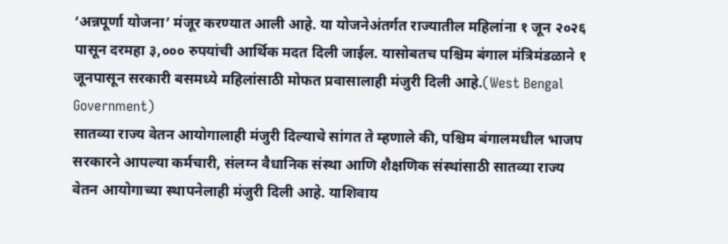‘अन्नपूर्णा योजना’ मंजूर करण्यात आली आहे. या योजनेअंतर्गत राज्यातील महिलांना १ जून २०२६ पासून दरमहा ३,००० रुपयांची आर्थिक मदत दिली जाईल. यासोबतच पश्चिम बंगाल मंत्रिमंडळाने १ जूनपासून सरकारी बसमध्ये महिलांसाठी मोफत प्रवासालाही मंजुरी दिली आहे.(West Bengal Government)
सातव्या राज्य वेतन आयोगालाही मंजुरी दिल्याचे सांगत ते म्हणाले की, पश्चिम बंगालमधील भाजप सरकारने आपल्या कर्मचारी, संलग्न वैधानिक संस्था आणि शैक्षणिक संस्थांसाठी सातव्या राज्य वेतन आयोगाच्या स्थापनेलाही मंजुरी दिली आहे. याशिवाय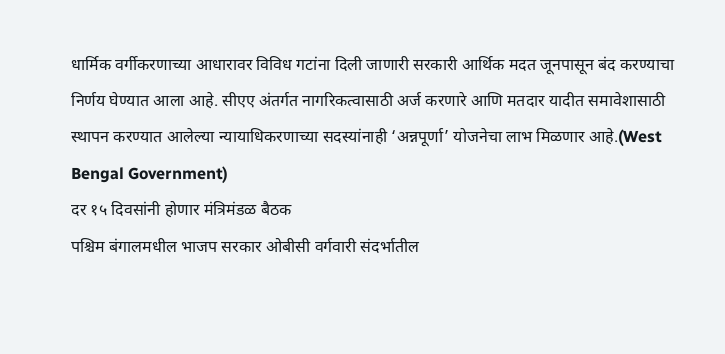धार्मिक वर्गीकरणाच्या आधारावर विविध गटांना दिली जाणारी सरकारी आर्थिक मदत जूनपासून बंद करण्याचा निर्णय घेण्यात आला आहे. सीएए अंतर्गत नागरिकत्वासाठी अर्ज करणारे आणि मतदार यादीत समावेशासाठी स्थापन करण्यात आलेल्या न्यायाधिकरणाच्या सदस्यांनाही ‘अन्नपूर्णा’ योजनेचा लाभ मिळणार आहे.(West Bengal Government)
दर १५ दिवसांनी होणार मंत्रिमंडळ बैठक
पश्चिम बंगालमधील भाजप सरकार ओबीसी वर्गवारी संदर्भातील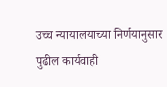उच्च न्यायालयाच्या निर्णयानुसार पुढील कार्यवाही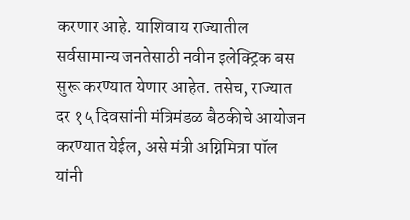करणार आहे. याशिवाय राज्यातील सर्वसामान्य जनतेसाठी नवीन इलेक्ट्रिक बस सुरू करण्यात येणार आहेत. तसेच, राज्यात दर १५ दिवसांनी मंत्रिमंडळ बैठकीचे आयोजन करण्यात येईल, असे मंत्री अग्निमित्रा पॉल यांनी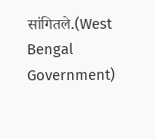सांगितले.(West Bengal Government)